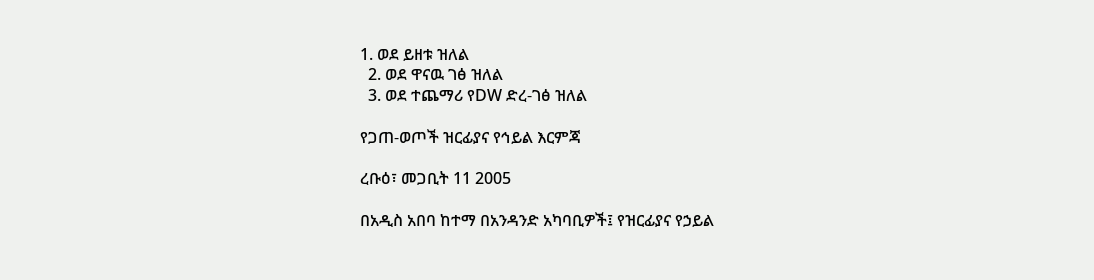1. ወደ ይዘቱ ዝለል
  2. ወደ ዋናዉ ገፅ ዝለል
  3. ወደ ተጨማሪ የDW ድረ-ገፅ ዝለል

የጋጠ-ወጦች ዝርፊያና የኅይል እርምጃ

ረቡዕ፣ መጋቢት 11 2005

በአዲስ አበባ ከተማ በአንዳንድ አካባቢዎች፤ የዝርፊያና የኃይል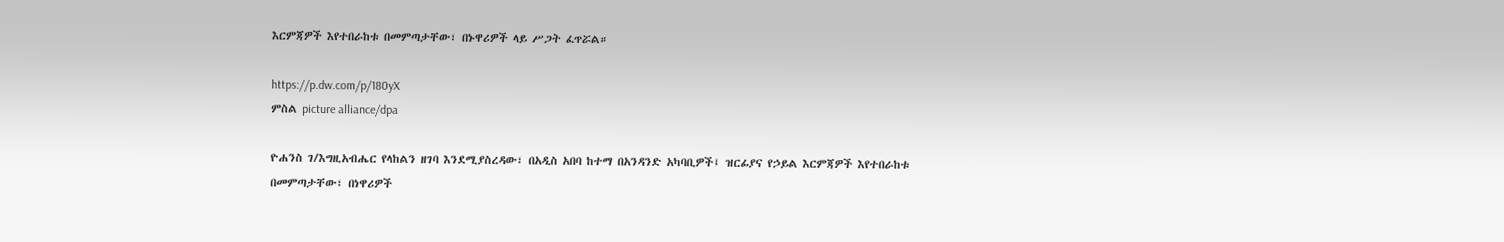እርምጃዎች እየተበራከቱ በመምጣታቸው፣ በኑዋሪዎች ላይ ሥጋት ፈጥሯል።

https://p.dw.com/p/180yX
ምስል picture alliance/dpa

ዮሐንስ ገ/እግዚአብሔር የላከልን ዘገባ እንደሚያስረዳው፣ በአዲስ አበባ ከተማ በአንዳንድ አካባቢዎች፤ ዝርፊያና የኃይል እርምጃዎች እየተበራከቱ በመምጣታቸው፣ በነዋሪዎች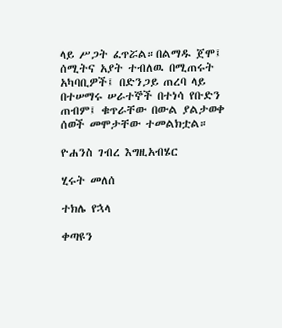ላይ ሥጋት ፈጥሯል።በልማዱ ጀሞ፤ ሰሚትና አያት ተብለዉ በሚጠሩት አካባቢዎች፤ በድንጋይ ጠረባ ላይ በተሠማሩ ሠራተኞች በተነሳ የቡድን ጠብም፤ ቁጥራቸው በውል ያልታወቀ ሰወች መሞታቸው ተመልክቷል።

ዮሐንስ ገብረ እግዚአብሄር

ሂሩት መለሰ

ተክሌ የኋላ

ቀጣዩን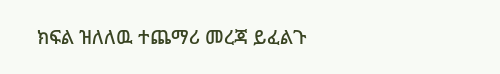ክፍል ዝለለዉ ተጨማሪ መረጃ ይፈልጉ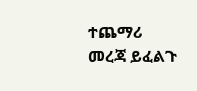ተጨማሪ መረጃ ይፈልጉ